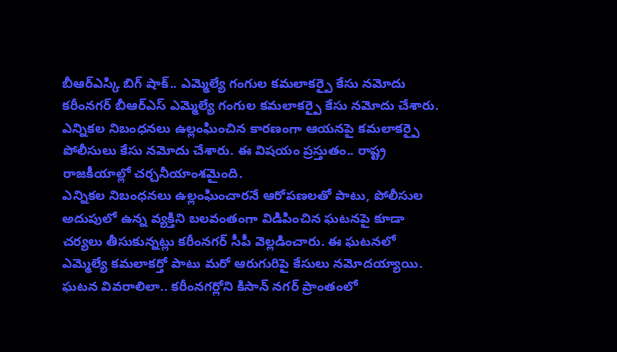బీఆర్ఎస్కి బిగ్ షాక్.. ఎమ్మెల్యే గంగుల కమలాకర్పై కేసు నమోదు
కరీంనగర్ బీఆర్ఎస్ ఎమ్మెల్యే గంగుల కమలాకర్పై కేసు నమోదు చేశారు. ఎన్నికల నిబంధనలు ఉల్లంఘించిన కారణంగా ఆయనపై కమలాకర్పై పోలీసులు కేసు నమోదు చేశారు. ఈ విషయం ప్రస్తుతం.. రాష్ట్ర రాజకీయాల్లో చర్చనీయాంశమైంది.
ఎన్నికల నిబంధనలు ఉల్లంఘించారనే ఆరోపణలతో పాటు, పోలీసుల అదుపులో ఉన్న వ్యక్తిని బలవంతంగా విడిపించిన ఘటనపై కూడా చర్యలు తీసుకున్నట్లు కరీంనగర్ సీపీ వెల్లడించారు. ఈ ఘటనలో ఎమ్మెల్యే కమలాకర్తో పాటు మరో ఆరుగురిపై కేసులు నమోదయ్యాయి.
ఘటన వివరాలిలా.. కరీంనగర్లోని కిసాన్ నగర్ ప్రాంతంలో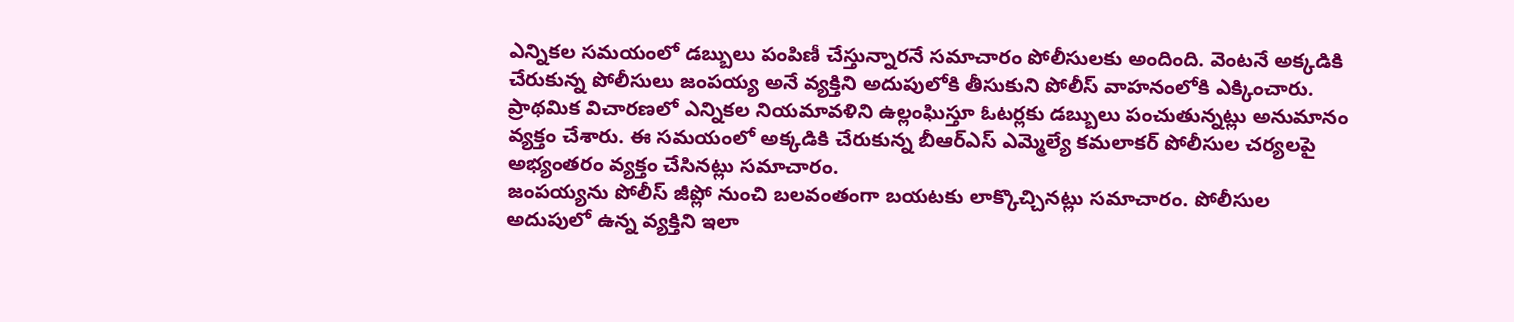ఎన్నికల సమయంలో డబ్బులు పంపిణీ చేస్తున్నారనే సమాచారం పోలీసులకు అందింది. వెంటనే అక్కడికి చేరుకున్న పోలీసులు జంపయ్య అనే వ్యక్తిని అదుపులోకి తీసుకుని పోలీస్ వాహనంలోకి ఎక్కించారు.
ప్రాథమిక విచారణలో ఎన్నికల నియమావళిని ఉల్లంఘిస్తూ ఓటర్లకు డబ్బులు పంచుతున్నట్లు అనుమానం వ్యక్తం చేశారు. ఈ సమయంలో అక్కడికి చేరుకున్న బీఆర్ఎస్ ఎమ్మెల్యే కమలాకర్ పోలీసుల చర్యలపై అభ్యంతరం వ్యక్తం చేసినట్లు సమాచారం.
జంపయ్యను పోలీస్ జీప్లో నుంచి బలవంతంగా బయటకు లాక్కొచ్చినట్లు సమాచారం. పోలీసుల అదుపులో ఉన్న వ్యక్తిని ఇలా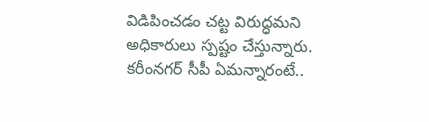విడిపించడం చట్ట విరుద్ధమని అధికారులు స్పష్టం చేస్తున్నారు.
కరీంనగర్ సీపీ ఏమన్నారంటే..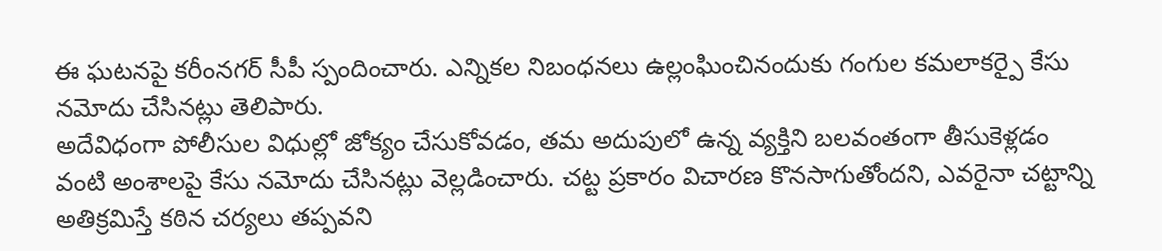ఈ ఘటనపై కరీంనగర్ సీపీ స్పందించారు. ఎన్నికల నిబంధనలు ఉల్లంఘించినందుకు గంగుల కమలాకర్పై కేసు నమోదు చేసినట్లు తెలిపారు.
అదేవిధంగా పోలీసుల విధుల్లో జోక్యం చేసుకోవడం, తమ అదుపులో ఉన్న వ్యక్తిని బలవంతంగా తీసుకెళ్లడం వంటి అంశాలపై కేసు నమోదు చేసినట్లు వెల్లడించారు. చట్ట ప్రకారం విచారణ కొనసాగుతోందని, ఎవరైనా చట్టాన్ని అతిక్రమిస్తే కఠిన చర్యలు తప్పవని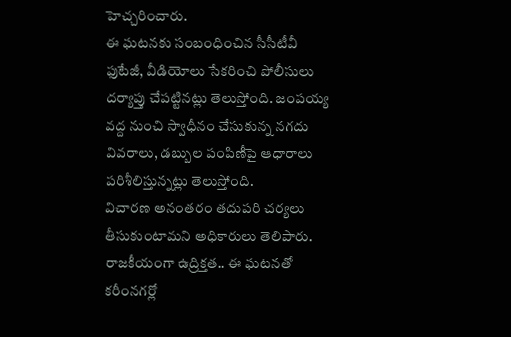హెచ్చరించారు.
ఈ ఘటనకు సంబంధించిన సీసీటీవీ ఫుటేజీ, వీడియోలు సేకరించి పోలీసులు దర్యాప్తు చేపట్టినట్లు తెలుస్తోంది. జంపయ్య వద్ద నుంచి స్వాధీనం చేసుకున్న నగదు వివరాలు, డబ్బుల పంపిణీపై ఆధారాలు పరిశీలిస్తున్నట్లు తెలుస్తోంది.
విచారణ అనంతరం తదుపరి చర్యలు తీసుకుంటామని అధికారులు తెలిపారు. రాజకీయంగా ఉద్రిక్తత.. ఈ ఘటనతో కరీంనగర్లో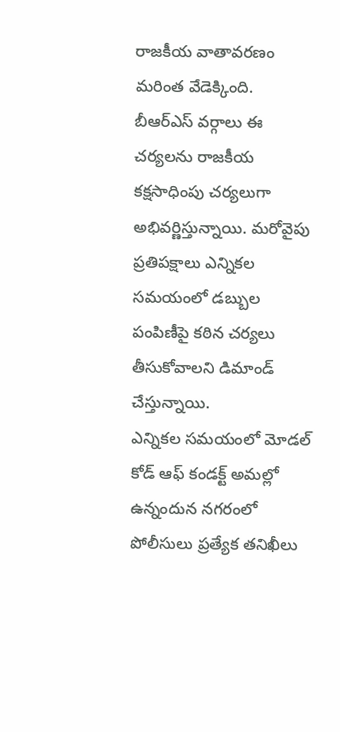రాజకీయ వాతావరణం మరింత వేడెక్కింది.
బీఆర్ఎస్ వర్గాలు ఈ చర్యలను రాజకీయ కక్షసాధింపు చర్యలుగా అభివర్ణిస్తున్నాయి. మరోవైపు ప్రతిపక్షాలు ఎన్నికల సమయంలో డబ్బుల పంపిణీపై కఠిన చర్యలు తీసుకోవాలని డిమాండ్ చేస్తున్నాయి.
ఎన్నికల సమయంలో మోడల్ కోడ్ ఆఫ్ కండక్ట్ అమల్లో ఉన్నందున నగరంలో పోలీసులు ప్రత్యేక తనిఖీలు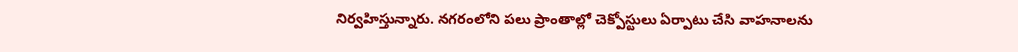నిర్వహిస్తున్నారు. నగరంలోని పలు ప్రాంతాల్లో చెక్పోస్టులు ఏర్పాటు చేసి వాహనాలను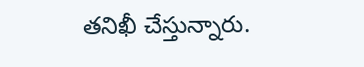తనిఖీ చేస్తున్నారు.